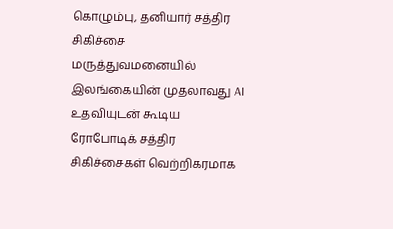கொழும்பு, தனியார் சத்திர சிகிச்சை மருத்துவமனையில் இலங்கையின் முதலாவது AI உதவியுடன் கூடிய ரோபோடிக் சத்திர சிகிச்சைகள் வெற்றிகரமாக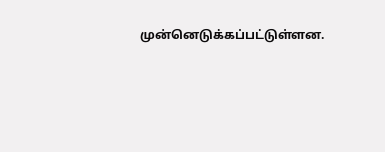முன்னெடுக்கப்பட்டுள்ளன.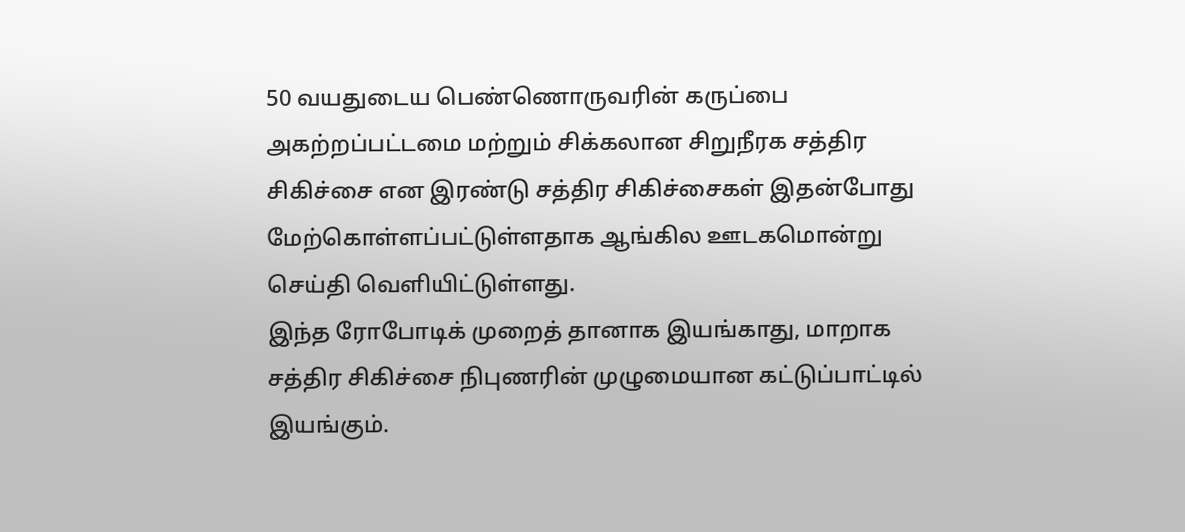50 வயதுடைய பெண்ணொருவரின் கருப்பை அகற்றப்பட்டமை மற்றும் சிக்கலான சிறுநீரக சத்திர சிகிச்சை என இரண்டு சத்திர சிகிச்சைகள் இதன்போது மேற்கொள்ளப்பட்டுள்ளதாக ஆங்கில ஊடகமொன்று செய்தி வெளியிட்டுள்ளது.
இந்த ரோபோடிக் முறைத் தானாக இயங்காது, மாறாக சத்திர சிகிச்சை நிபுணரின் முழுமையான கட்டுப்பாட்டில் இயங்கும்.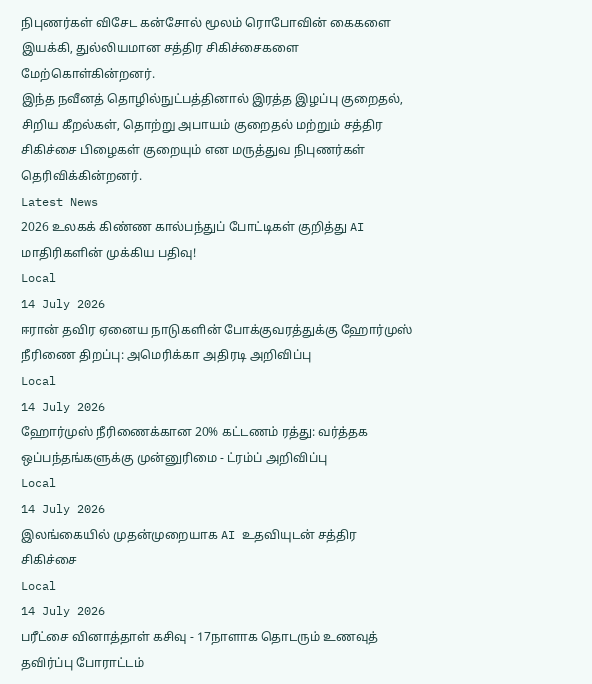நிபுணர்கள் விசேட கன்சோல் மூலம் ரொபோவின் கைகளை இயக்கி, துல்லியமான சத்திர சிகிச்சைகளை மேற்கொள்கின்றனர்.
இந்த நவீனத் தொழில்நுட்பத்தினால் இரத்த இழப்பு குறைதல், சிறிய கீறல்கள், தொற்று அபாயம் குறைதல் மற்றும் சத்திர சிகிச்சை பிழைகள் குறையும் என மருத்துவ நிபுணர்கள் தெரிவிக்கின்றனர்.
Latest News
2026 உலகக் கிண்ண கால்பந்துப் போட்டிகள் குறித்து AI மாதிரிகளின் முக்கிய பதிவு!
Local
14 July 2026
ஈரான் தவிர ஏனைய நாடுகளின் போக்குவரத்துக்கு ஹோர்முஸ் நீரிணை திறப்பு: அமெரிக்கா அதிரடி அறிவிப்பு
Local
14 July 2026
ஹோர்முஸ் நீரிணைக்கான 20% கட்டணம் ரத்து: வர்த்தக ஒப்பந்தங்களுக்கு முன்னுரிமை - ட்ரம்ப் அறிவிப்பு
Local
14 July 2026
இலங்கையில் முதன்முறையாக AI உதவியுடன் சத்திர சிகிச்சை
Local
14 July 2026
பரீட்சை வினாத்தாள் கசிவு - 17நாளாக தொடரும் உணவுத் தவிர்ப்பு போராட்டம்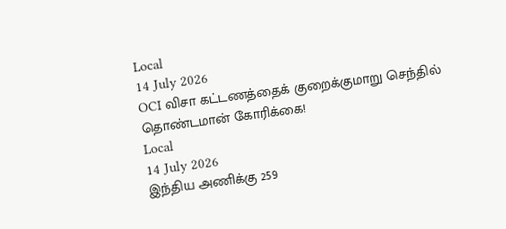Local
14 July 2026
OCI விசா கட்டணத்தைக் குறைக்குமாறு செந்தில் தொண்டமான் கோரிக்கை!
Local
14 July 2026
இந்திய அணிக்கு 259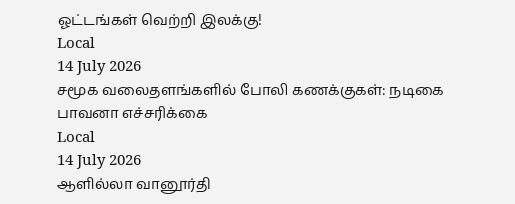ஓட்டங்கள் வெற்றி இலக்கு!
Local
14 July 2026
சமூக வலைதளங்களில் போலி கணக்குகள்: நடிகை பாவனா எச்சரிக்கை
Local
14 July 2026
ஆளில்லா வானூர்தி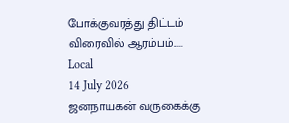போக்குவரத்து திட்டம் விரைவில் ஆரம்பம்.....
Local
14 July 2026
ஜனநாயகன் வருகைக்கு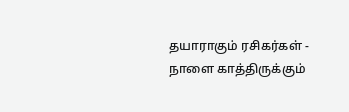தயாராகும் ரசிகர்கள் - நாளை காத்திருக்கும்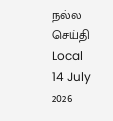நல்ல செய்தி
Local
14 July 2026